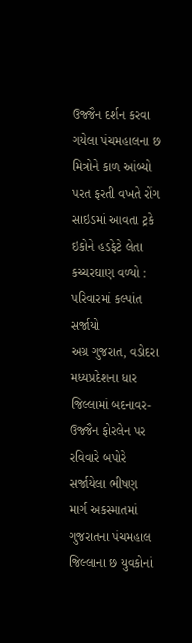ઉજ્જૈન દર્શન કરવા ગયેલા પંચમહાલના છ મિત્રોને કાળ આંબ્યો
પરત ફરતી વખતે રોંગ સાઇડમાં આવતા ટ્રકે ઇકોને હડફેટે લેતા કચ્ચરઘાણ વળ્યો : પરિવારમાં કલ્પાંત સર્જાયો
અગ્ર ગુજરાત, વડોદરા
મધ્યપ્રદેશના ધાર જિલ્લામાં બદનાવર-ઉજ્જૈન ફોરલેન પર રવિવારે બપોરે સર્જાયેલા ભીષણ માર્ગ અકસ્માતમાં ગુજરાતના પંચમહાલ જિલ્લાના છ યુવકોનાં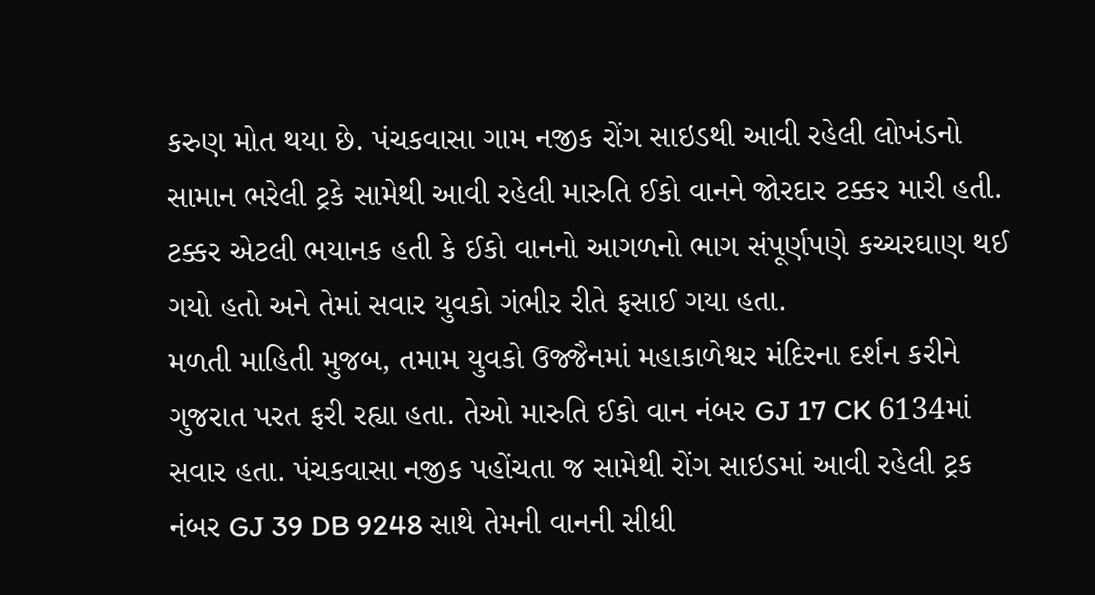કરુણ મોત થયા છે. પંચકવાસા ગામ નજીક રોંગ સાઇડથી આવી રહેલી લોખંડનો સામાન ભરેલી ટ્રકે સામેથી આવી રહેલી મારુતિ ઈકો વાનને જોરદાર ટક્કર મારી હતી. ટક્કર એટલી ભયાનક હતી કે ઈકો વાનનો આગળનો ભાગ સંપૂર્ણપણે કચ્ચરઘાણ થઈ ગયો હતો અને તેમાં સવાર યુવકો ગંભીર રીતે ફસાઈ ગયા હતા.
મળતી માહિતી મુજબ, તમામ યુવકો ઉજ્જૈનમાં મહાકાળેશ્વર મંદિરના દર્શન કરીને ગુજરાત પરત ફરી રહ્યા હતા. તેઓ મારુતિ ઈકો વાન નંબર GJ 17 CK 6134માં સવાર હતા. પંચકવાસા નજીક પહોંચતા જ સામેથી રોંગ સાઇડમાં આવી રહેલી ટ્રક નંબર GJ 39 DB 9248 સાથે તેમની વાનની સીધી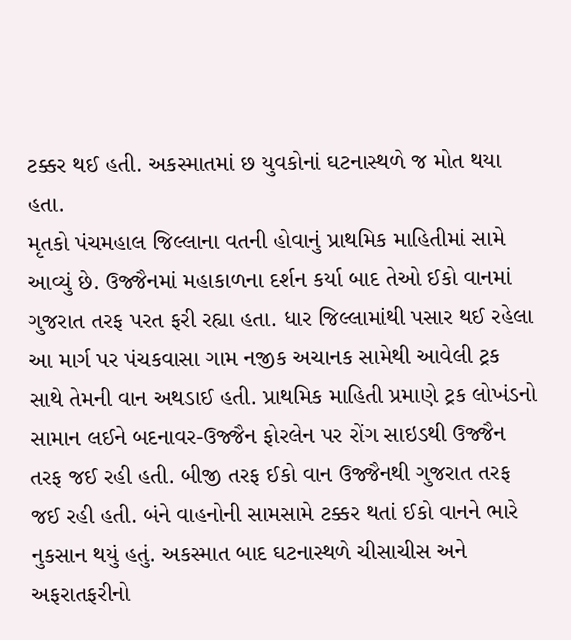ટક્કર થઈ હતી. અકસ્માતમાં છ યુવકોનાં ઘટનાસ્થળે જ મોત થયા હતા.
મૃતકો પંચમહાલ જિલ્લાના વતની હોવાનું પ્રાથમિક માહિતીમાં સામે આવ્યું છે. ઉજ્જૈનમાં મહાકાળના દર્શન કર્યા બાદ તેઓ ઈકો વાનમાં ગુજરાત તરફ પરત ફરી રહ્યા હતા. ધાર જિલ્લામાંથી પસાર થઈ રહેલા આ માર્ગ પર પંચકવાસા ગામ નજીક અચાનક સામેથી આવેલી ટ્રક સાથે તેમની વાન અથડાઈ હતી. પ્રાથમિક માહિતી પ્રમાણે ટ્રક લોખંડનો સામાન લઈને બદનાવર-ઉજ્જૈન ફોરલેન પર રોંગ સાઇડથી ઉજ્જૈન તરફ જઈ રહી હતી. બીજી તરફ ઈકો વાન ઉજ્જૈનથી ગુજરાત તરફ જઈ રહી હતી. બંને વાહનોની સામસામે ટક્કર થતાં ઈકો વાનને ભારે નુકસાન થયું હતું. અકસ્માત બાદ ઘટનાસ્થળે ચીસાચીસ અને અફરાતફરીનો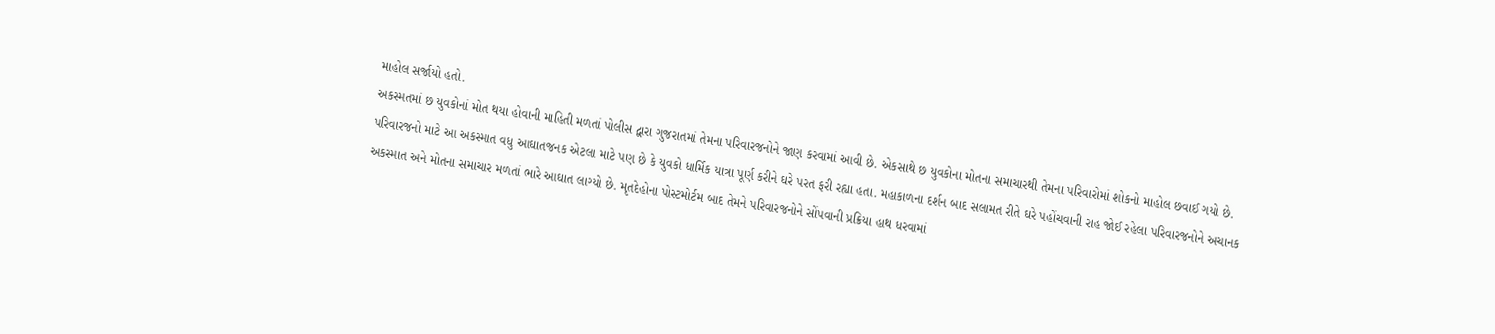માહોલ સર્જાયો હતો.
અકસ્મતમાં છ યુવકોનાં મોત થયા હોવાની માહિતી મળતાં પોલીસ દ્વારા ગુજરાતમાં તેમના પરિવારજનોને જાણ કરવામાં આવી છે. એકસાથે છ યુવકોના મોતના સમાચારથી તેમના પરિવારોમાં શોકનો માહોલ છવાઈ ગયો છે.
પરિવારજનો માટે આ અકસ્માત વધુ આઘાતજનક એટલા માટે પણ છે કે યુવકો ધાર્મિક યાત્રા પૂર્ણ કરીને ઘરે પરત ફરી રહ્યા હતા. મહાકાળના દર્શન બાદ સલામત રીતે ઘરે પહોંચવાની રાહ જોઈ રહેલા પરિવારજનોને અચાનક અકસ્માત અને મોતના સમાચાર મળતાં ભારે આઘાત લાગ્યો છે. મૃતદેહોના પોસ્ટમોર્ટમ બાદ તેમને પરિવારજનોને સોંપવાની પ્રક્રિયા હાથ ધરવામાં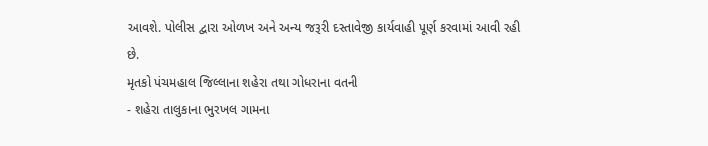આવશે. પોલીસ દ્વારા ઓળખ અને અન્ય જરૂરી દસ્તાવેજી કાર્યવાહી પૂર્ણ કરવામાં આવી રહી છે.
મૃતકો પંચમહાલ જિલ્લાના શહેરા તથા ગોધરાના વતની
- શહેરા તાલુકાના ભુરખલ ગામના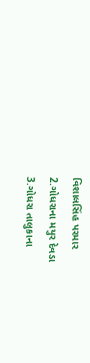વિશાલસિંહ પરમાર
2.ગોધરાના મયુર દેવડા
3.ગોધરા તાલુકાના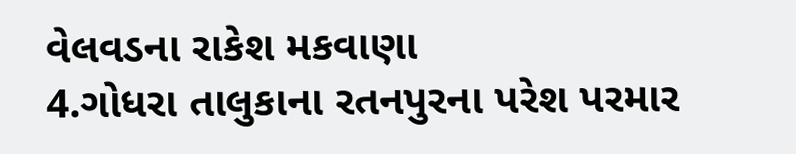વેલવડના રાકેશ મકવાણા
4.ગોધરા તાલુકાના રતનપુરના પરેશ પરમાર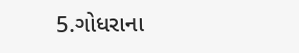5.ગોધરાના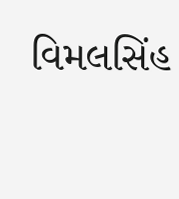વિમલસિંહ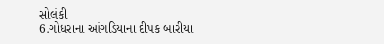સોલંકી
6.ગોધરાના આંગડિયાના દીપક બારીયા